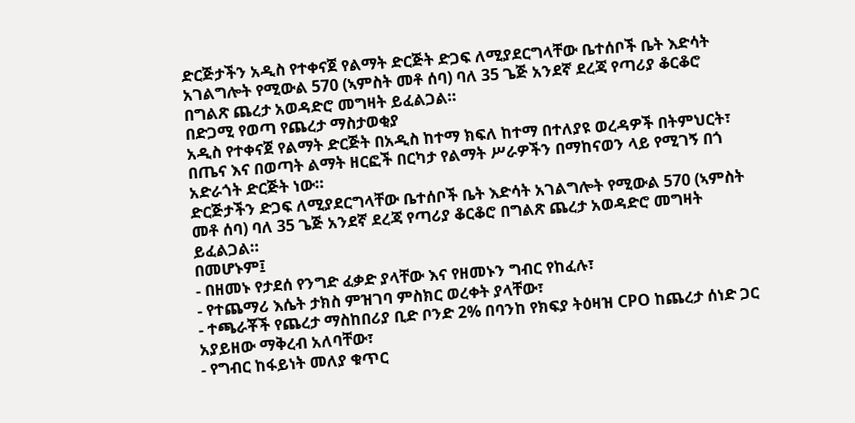ድርጅታችን አዲስ የተቀናጀ የልማት ድርጅት ድጋፍ ለሚያደርግላቸው ቤተሰቦች ቤት እድሳት አገልግሎት የሚውል 570 (ኣምስት መቶ ሰባ) ባለ 35 ጌጅ አንደኛ ደረጃ የጣሪያ ቆርቆሮ በግልጽ ጨረታ አወዳድሮ መግዛት ይፈልጋል።
በድጋሚ የወጣ የጨረታ ማስታወቂያ
አዲስ የተቀናጀ የልማት ድርጅት በአዲስ ከተማ ክፍለ ከተማ በተለያዩ ወረዳዎች በትምህርት፣ በጤና እና በወጣት ልማት ዘርፎች በርካታ የልማት ሥራዎችን በማከናወን ላይ የሚገኝ በጎ አድራጎት ድርጅት ነው።
ድርጅታችን ድጋፍ ለሚያደርግላቸው ቤተሰቦች ቤት እድሳት አገልግሎት የሚውል 570 (ኣምስት መቶ ሰባ) ባለ 35 ጌጅ አንደኛ ደረጃ የጣሪያ ቆርቆሮ በግልጽ ጨረታ አወዳድሮ መግዛት ይፈልጋል።
በመሆኑም፤
- በዘመኑ የታደሰ የንግድ ፈቃድ ያላቸው እና የዘመኑን ግብር የከፈሉ፣
- የተጨማሪ እሴት ታክስ ምዝገባ ምስክር ወረቀት ያላቸው፣
- ተጫራቾች የጨረታ ማስከበሪያ ቢድ ቦንድ 2% በባንከ የክፍያ ትዕዛዝ CPO ከጨረታ ሰነድ ጋር አያይዘው ማቅረብ አለባቸው፣
- የግብር ከፋይነት መለያ ቁጥር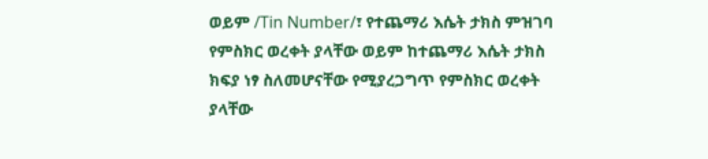ወይም /Tin Number/፣ የተጨማሪ እሴት ታክስ ምዝገባ የምስክር ወረቀት ያላቸው ወይም ከተጨማሪ እሴት ታክስ ክፍያ ነፃ ስለመሆናቸው የሚያረጋግጥ የምስክር ወረቀት ያላቸው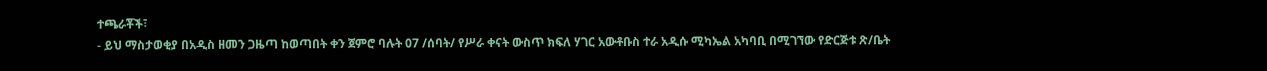ተጫራቾች፣
- ይህ ማስታወቂያ በአዲስ ዘመን ጋዜጣ ከወጣበት ቀን ጀምሮ ባሉት 07 /ሰባት/ የሥራ ቀናት ውስጥ ክፍለ ሃገር አውቶቡስ ተራ አዲሱ ሚካኤል አካባቢ በሚገኘው የድርጅቱ ጽ/ቤት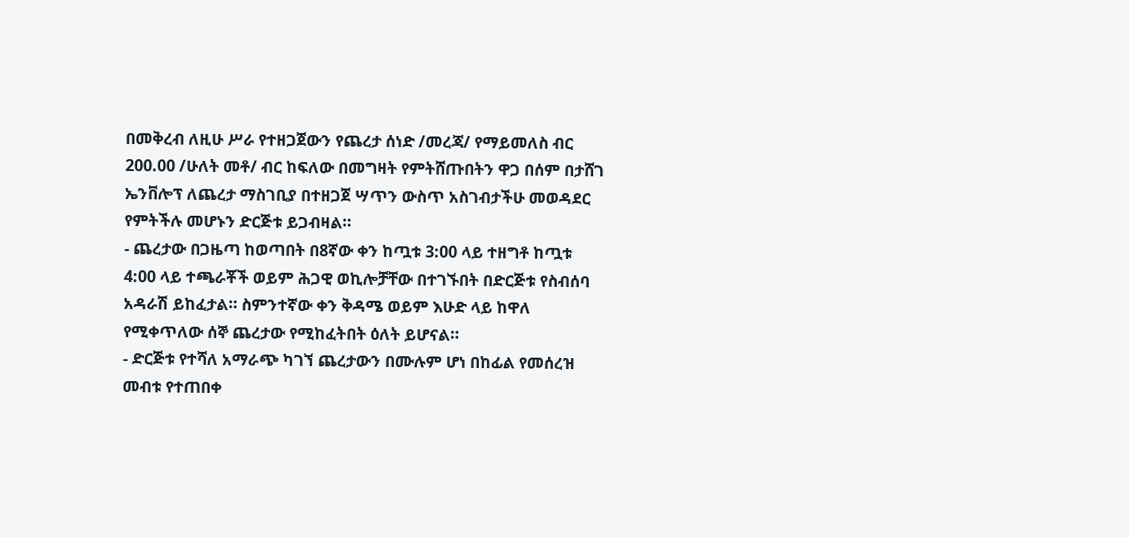በመቅረብ ለዚሁ ሥራ የተዘጋጀውን የጨረታ ሰነድ /መረጃ/ የማይመለስ ብር 200.00 /ሁለት መቶ/ ብር ከፍለው በመግዛት የምትሸጡበትን ዋጋ በሰም በታሸገ ኤንቨሎፕ ለጨረታ ማስገቢያ በተዘጋጀ ሣጥን ውስጥ አስገብታችሁ መወዳደር የምትችሉ መሆኑን ድርጅቱ ይጋብዛል።
- ጨረታው በጋዜጣ ከወጣበት በ8ኛው ቀን ከጧቱ 3:00 ላይ ተዘግቶ ከጧቱ 4:00 ላይ ተጫራቾች ወይም ሕጋዊ ወኪሎቻቸው በተገኙበት በድርጅቱ የስብሰባ አዳራሽ ይከፈታል። ስምንተኛው ቀን ቅዳሜ ወይም እሁድ ላይ ከዋለ የሚቀጥለው ሰኞ ጨረታው የሚከፈትበት ዕለት ይሆናል።
- ድርጅቱ የተሻለ አማራጭ ካገኘ ጨረታውን በሙሉም ሆነ በከፊል የመሰረዝ መብቱ የተጠበቀ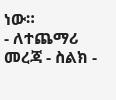ነው።
- ለተጨማሪ መረጃ - ስልክ -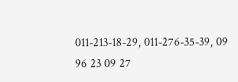011-213-18-29, 011-276-35-39, 09 96 23 09 27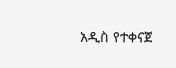አዲስ የተቀናጀ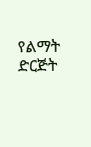የልማት ድርጅት